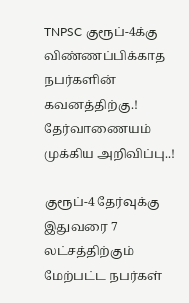TNPSC குரூப்-4க்கு விண்ணப்பிக்காத நபர்களின் கவனத்திற்கு.! தேர்வாணையம் முக்கிய அறிவிப்பு..!

குரூப்-4 தேர்வுக்கு இதுவரை 7 லட்சத்திற்கும் மேற்பட்ட நபர்கள்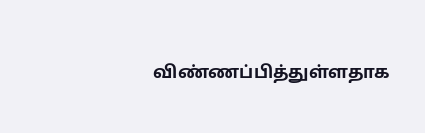விண்ணப்பித்துள்ளதாக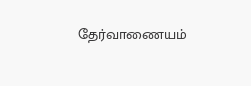தேர்வாணையம்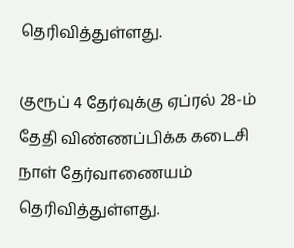தெரிவித்துள்ளது.

குரூப் 4 தேர்வுக்கு ஏப்ரல் 28-ம் தேதி விண்ணப்பிக்க கடைசி நாள் தேர்வாணையம் தெரிவித்துள்ளது.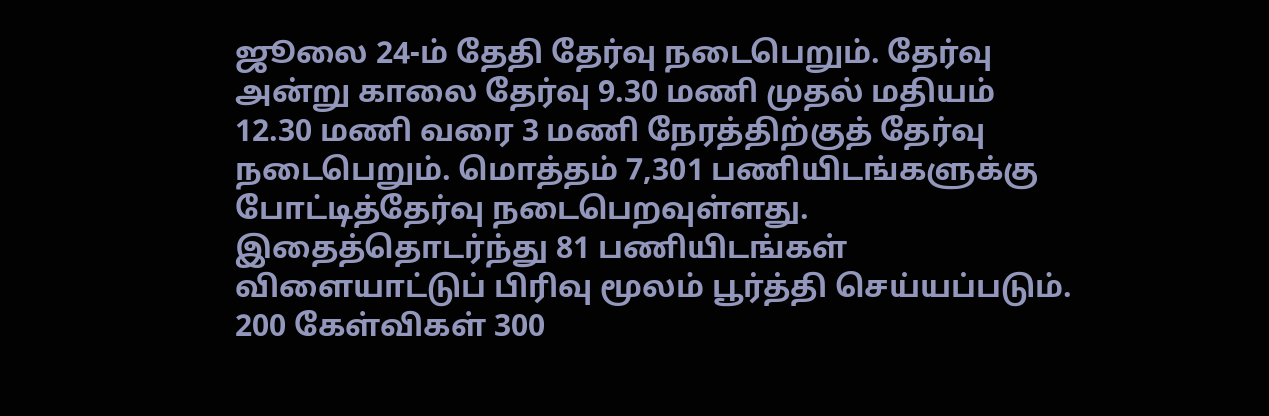ஜூலை 24-ம் தேதி தேர்வு நடைபெறும். தேர்வு அன்று காலை தேர்வு 9.30 மணி முதல் மதியம் 12.30 மணி வரை 3 மணி நேரத்திற்குத் தேர்வு நடைபெறும். மொத்தம் 7,301 பணியிடங்களுக்கு போட்டித்தேர்வு நடைபெறவுள்ளது. இதைத்தொடர்ந்து 81 பணியிடங்கள் விளையாட்டுப் பிரிவு மூலம் பூர்த்தி செய்யப்படும். 200 கேள்விகள் 300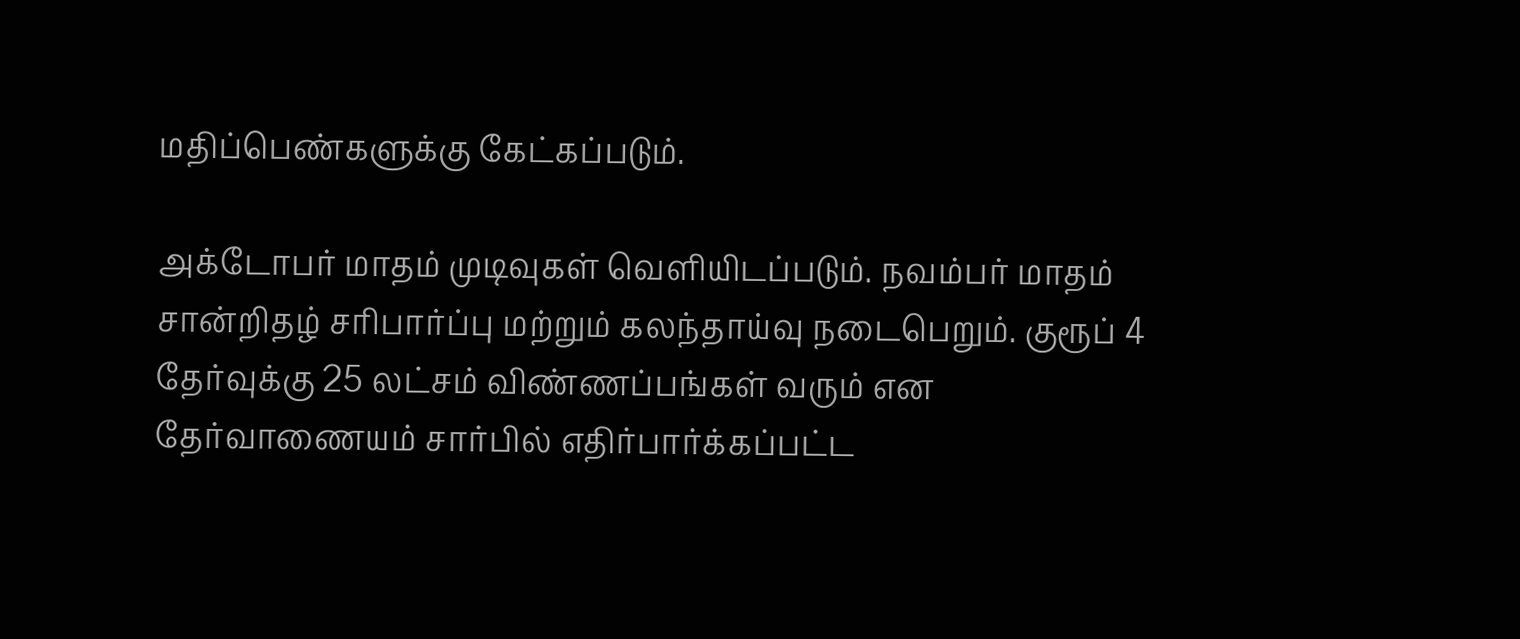மதிப்பெண்களுக்கு கேட்கப்படும்.

அக்டோபர் மாதம் முடிவுகள் வெளியிடப்படும். நவம்பர் மாதம் சான்றிதழ் சரிபார்ப்பு மற்றும் கலந்தாய்வு நடைபெறும். குரூப் 4 தேர்வுக்கு 25 லட்சம் விண்ணப்பங்கள் வரும் என தேர்வாணையம் சார்பில் எதிர்பார்க்கப்பட்ட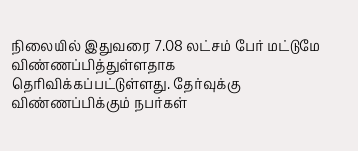நிலையில் இதுவரை 7.08 லட்சம் பேர் மட்டுமே விண்ணப்பித்துள்ளதாக தெரிவிக்கப்பட்டுள்ளது. தேர்வுக்கு விண்ணப்பிக்கும் நபர்கள்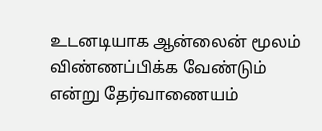உடனடியாக ஆன்லைன் மூலம் விண்ணப்பிக்க வேண்டும் என்று தேர்வாணையம்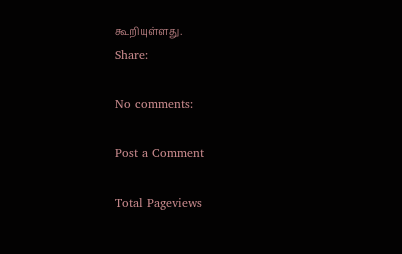கூறியுள்ளது.
Share:

No comments:

Post a Comment

Total Pageviews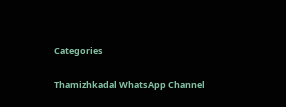Categories

Thamizhkadal WhatsApp Channel